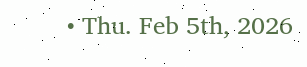• Thu. Feb 5th, 2026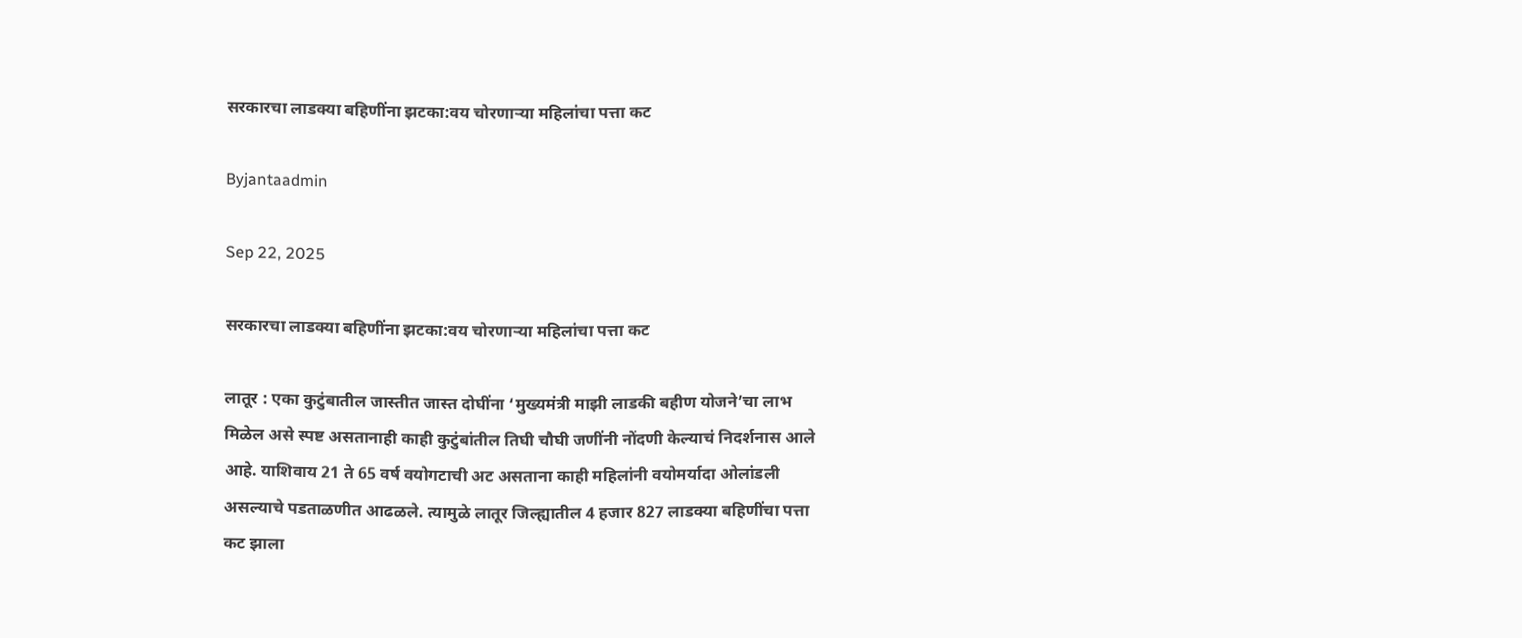सरकारचा लाडक्या बहिणींना झटका:वय चोरणाऱ्या महिलांचा पत्ता कट

Byjantaadmin

Sep 22, 2025

सरकारचा लाडक्या बहिणींना झटका:वय चोरणाऱ्या महिलांचा पत्ता कट

लातूर : एका कुटुंबातील जास्तीत जास्त दोघींना ‘मुख्यमंत्री माझी लाडकी बहीण योजने’चा लाभ मिळेल असे स्पष्ट असतानाही काही कुटुंबांतील तिघी चौघी जणींनी नोंदणी केल्याचं निदर्शनास आले आहे. याशिवाय 21 ते 65 वर्ष वयोगटाची अट असताना काही महिलांनी वयोमर्यादा ओलांडली असल्याचे पडताळणीत आढळले. त्यामुळे लातूर जिल्ह्यातील 4 हजार 827 लाडक्या बहिणींचा पत्ता कट झाला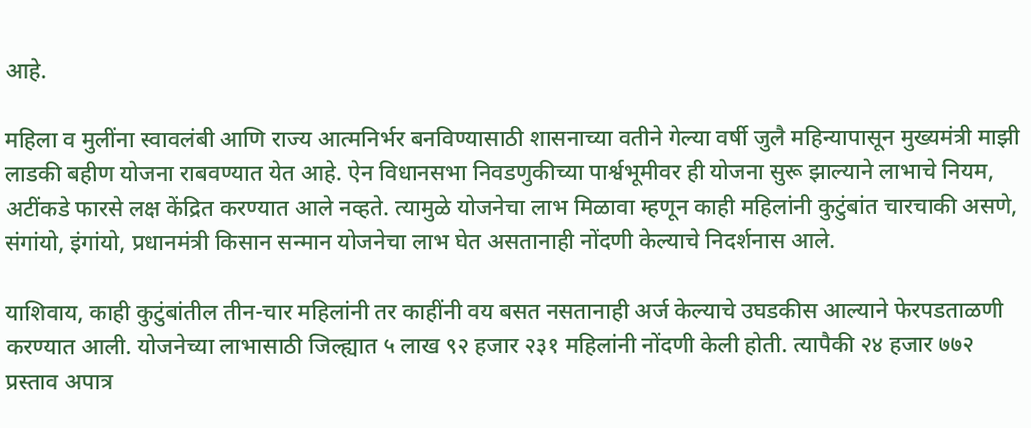आहे.

महिला व मुलींना स्वावलंबी आणि राज्य आत्मनिर्भर बनविण्यासाठी शासनाच्या वतीने गेल्या वर्षी जुलै महिन्यापासून मुख्यमंत्री माझी लाडकी बहीण योजना राबवण्यात येत आहे. ऐन विधानसभा निवडणुकीच्या पार्श्वभूमीवर ही योजना सुरू झाल्याने लाभाचे नियम, अटींकडे फारसे लक्ष केंद्रित करण्यात आले नव्हते. त्यामुळे योजनेचा लाभ मिळावा म्हणून काही महिलांनी कुटुंबांत चारचाकी असणे, संगांयो, इंगांयो, प्रधानमंत्री किसान सन्मान योजनेचा लाभ घेत असतानाही नोंदणी केल्याचे निदर्शनास आले.

याशिवाय, काही कुटुंबांतील तीन-चार महिलांनी तर काहींनी वय बसत नसतानाही अर्ज केल्याचे उघडकीस आल्याने फेरपडताळणी करण्यात आली. योजनेच्या लाभासाठी जिल्ह्यात ५ लाख ९२ हजार २३१ महिलांनी नोंदणी केली होती. त्यापैकी २४ हजार ७७२ प्रस्ताव अपात्र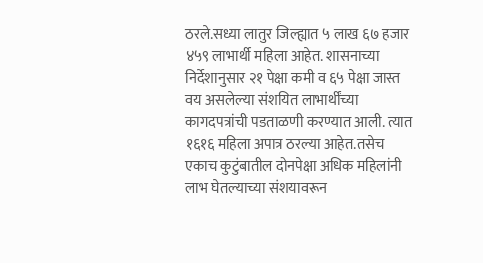ठरले.सध्या लातुर जिल्ह्यात ५ लाख ६७ हजार ४५९ लाभार्थी महिला आहेत. शासनाच्या निर्देशानुसार २१ पेक्षा कमी व ६५ पेक्षा जास्त वय असलेल्या संशयित लाभार्थींच्या कागदपत्रांची पडताळणी करण्यात आली. त्यात १६१६ महिला अपात्र ठरल्या आहेत.तसेच एकाच कुटुंबातील दोनपेक्षा अधिक महिलांनी लाभ घेतल्याच्या संशयावरून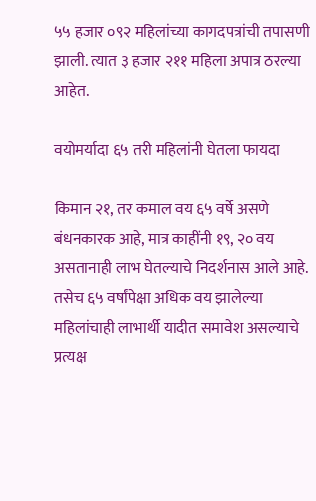५५ हजार ०९२ महिलांच्या कागदपत्रांची तपासणी झाली. त्यात ३ हजार २११ महिला अपात्र ठरल्या आहेत.

वयोमर्यादा ६५ तरी महिलांनी घेतला फायदा

किमान २१, तर कमाल वय ६५ वर्षे असणे बंधनकारक आहे, मात्र काहींनी १९, २० वय असतानाही लाभ घेतल्याचे निदर्शनास आले आहे. तसेच ६५ वर्षांपेक्षा अधिक वय झालेल्या महिलांचाही लाभार्थी यादीत समावेश असल्याचे प्रत्यक्ष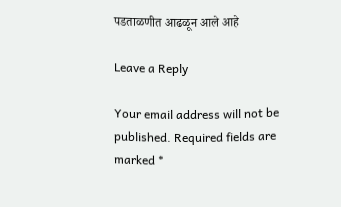पडताळणीत आढळून आले आहे

Leave a Reply

Your email address will not be published. Required fields are marked *